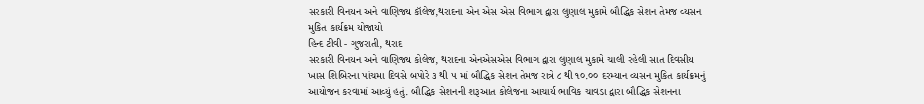સરકારી વિનયન અને વાણિજ્ય કૉલેજ,થરાદના એન એસ એસ વિભાગ દ્વારા લુણાલ મુકામે બૌદ્ધિક સેશન તેમજ વ્યસન મુકિત કાર્યક્રમ યોજાયો
હિન્દ ટીવી - ગુજરાતી, થરાદ
સરકારી વિનયન અને વાણિજ્ય કોલેજ, થરાદના એનએસએસ વિભાગ દ્વારા લુણાલ મુકામે ચાલી રહેલી સાત દિવસીય ખાસ શિબિરના પાંચમા દિવસે બપોરે ૩ થી ૫ માં બૌદ્ધિક સેશન તેમજ રાત્રે ૮ થી ૧૦.૦૦ દરમ્યાન વ્યસન મુકિત કાર્યક્રમનું આયોજન કરવામાં આવ્યું હતું. બૌદ્ધિક સેશનની શરૂઆત કોલેજના આચાર્ય ભાવિક ચાવડા દ્વારા બૌદ્ધિક સેશનના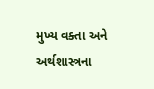મુખ્ય વક્તા અને અર્થશાસ્ત્રના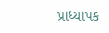પ્રાધ્યાપક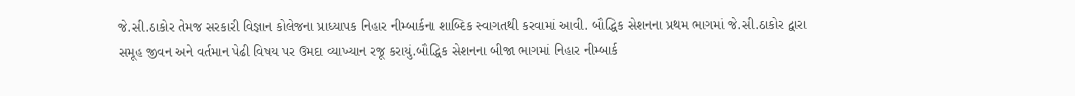જે.સી.ઠાકોર તેમજ સરકારી વિજ્ઞાન કોલેજના પ્રાધ્યાપક નિહાર નીમ્બાર્કના શાબ્દિક સ્વાગતથી કરવામાં આવી. બૌદ્ધિક સેશનના પ્રથમ ભાગમાં જે.સી.ઠાકોર દ્વારા સમૂહ જીવન અને વર્તમાન પેઢી વિષય પર ઉમદા વ્યાખ્યાન રજૂ કરાયું.બૌદ્ધિક સેશનના બીજા ભાગમાં નિહાર નીમ્બાર્ક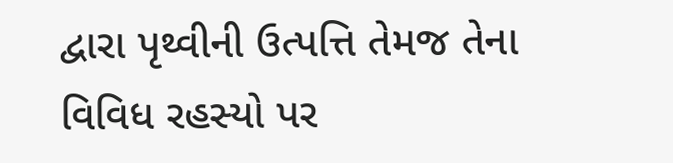દ્વારા પૃથ્વીની ઉત્પત્તિ તેમજ તેના વિવિધ રહસ્યો પર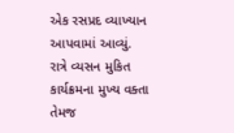એક રસપ્રદ વ્યાખ્યાન આપવામાં આવ્યું.
રાત્રે વ્યસન મુકિત કાર્યક્રમના મુખ્ય વક્તા તેમજ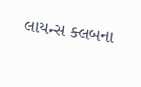લાયન્સ ક્લબના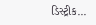ડિસ્ટ્રીક...